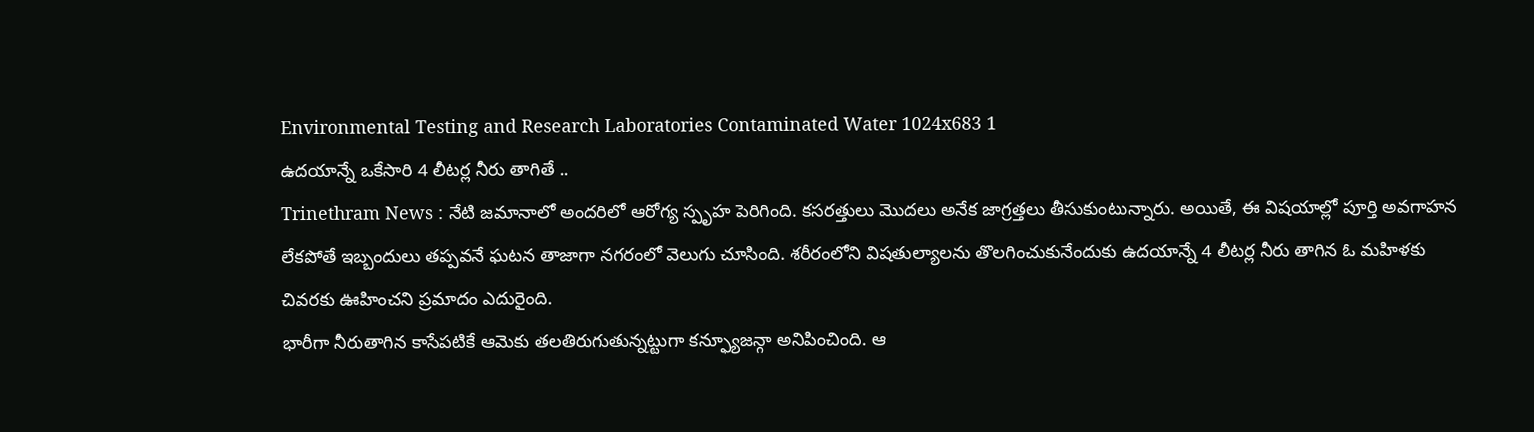Environmental Testing and Research Laboratories Contaminated Water 1024x683 1
ఉదయాన్నే ఒకేసారి 4 లీటర్ల నీరు తాగితే ..
Trinethram News : నేటి జమానాలో అందరిలో ఆరోగ్య స్పృహ పెరిగింది. కసరత్తులు మొదలు అనేక జాగ్రత్తలు తీసుకుంటున్నారు. అయితే, ఈ విషయాల్లో పూర్తి అవగాహన లేకపోతే ఇబ్బందులు తప్పవనే ఘటన తాజాగా నగరంలో వెలుగు చూసింది. శరీరంలోని విషతుల్యాలను తొలగించుకునేందుకు ఉదయాన్నే 4 లీటర్ల నీరు తాగిన ఓ మహిళకు చివరకు ఊహించని ప్రమాదం ఎదురైంది.
భారీగా నీరుతాగిన కాసేపటికే ఆమెకు తలతిరుగుతున్నట్టుగా కన్ఫ్యూజన్గా అనిపించింది. ఆ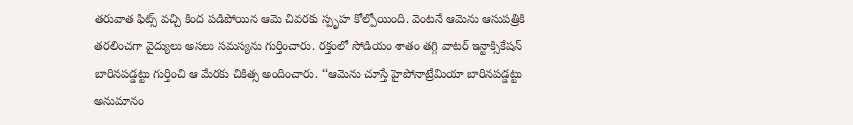తరువాత ఫిట్స్ వచ్చి కింద పడిపోయిన ఆమె చివరకు స్పృహ కోల్పోయింది. వెంటనే ఆమెను ఆసుపత్రికి తరలించగా వైద్యులు అసలు సమస్యను గుర్తించారు. రక్తంలో సోడియం శాతం తగ్గి వాటర్ ఇన్టాక్సికేషన్ బారినపడ్డట్టు గుర్తించి ఆ మేరకు చికిత్స అందించారు. ‘‘ఆమెను చూస్తే హైపోనాట్రేమియా బారినపడ్డట్టు అనుమానం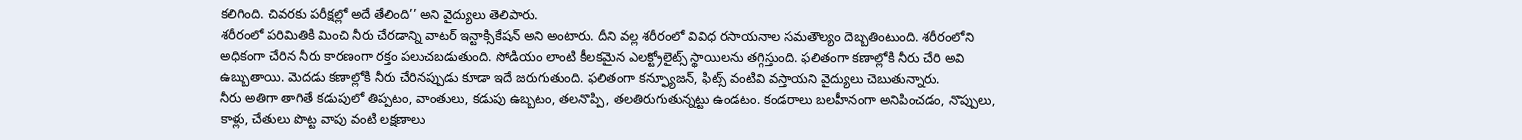కలిగింది. చివరకు పరీక్షల్లో అదే తేలింది’’ అని వైద్యులు తెలిపారు.
శరీరంలో పరిమితికి మించి నీరు చేరడాన్ని వాటర్ ఇన్టాక్సికేషన్ అని అంటారు. దీని వల్ల శరీరంలో వివిధ రసాయనాల సమతౌల్యం దెబ్బతింటుంది. శరీరంలోని అధికంగా చేరిన నీరు కారణంగా రక్తం పలుచబడుతుంది. సోడియం లాంటి కీలకమైన ఎలక్ట్రోలైట్స్ స్థాయిలను తగ్గిస్తుంది. ఫలితంగా కణాల్లోకి నీరు చేరి అవి ఉబ్బుతాయి. మెదడు కణాల్లోకి నీరు చేరినప్పుడు కూడా ఇదే జరుగుతుంది. ఫలితంగా కన్ఫ్యూజన్, ఫిట్స్ వంటివి వస్తాయని వైద్యులు చెబుతున్నారు.
నీరు అతిగా తాగితే కడుపులో తిప్పటం, వాంతులు, కడుపు ఉబ్బటం, తలనొప్పి, తలతిరుగుతున్నట్టు ఉండటం. కండరాలు బలహీనంగా అనిపించడం, నొప్పులు, కాళ్లు, చేతులు పొట్ట వాపు వంటి లక్షణాలు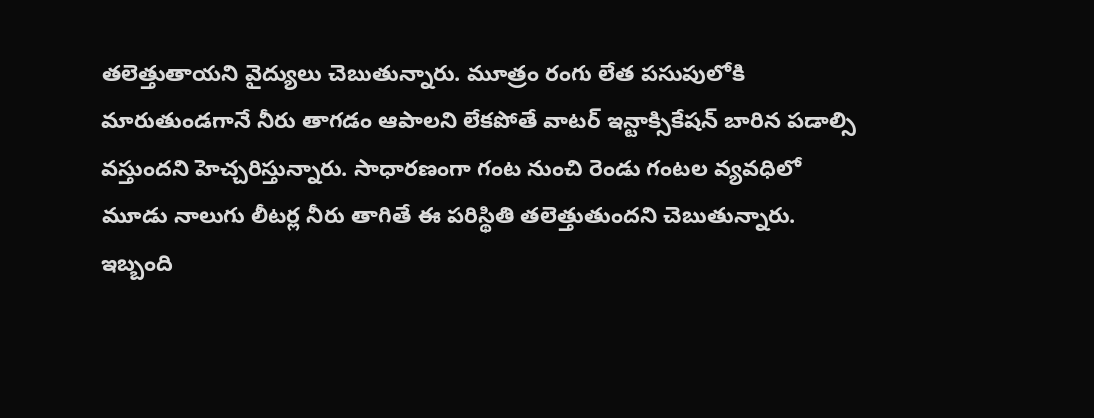తలెత్తుతాయని వైద్యులు చెబుతున్నారు. మూత్రం రంగు లేత పసుపులోకి మారుతుండగానే నీరు తాగడం ఆపాలని లేకపోతే వాటర్ ఇన్టాక్సికేషన్ బారిన పడాల్సి వస్తుందని హెచ్చరిస్తున్నారు. సాధారణంగా గంట నుంచి రెండు గంటల వ్యవధిలో మూడు నాలుగు లీటర్ల నీరు తాగితే ఈ పరిస్థితి తలెత్తుతుందని చెబుతున్నారు. ఇబ్బంది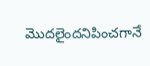మొదలైందనిపించగానే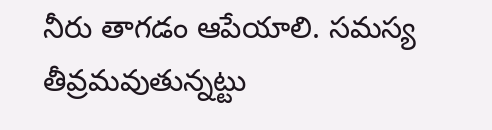నీరు తాగడం ఆపేయాలి. సమస్య తీవ్రమవుతున్నట్టు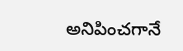అనిపించగానే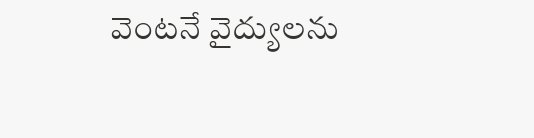వెంటనే వైద్యులను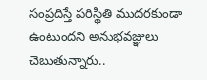సంప్రదిస్తే పరిస్థితి ముదరకుండా ఉంటుందని అనుభవజ్ఞులు చెబుతున్నారు..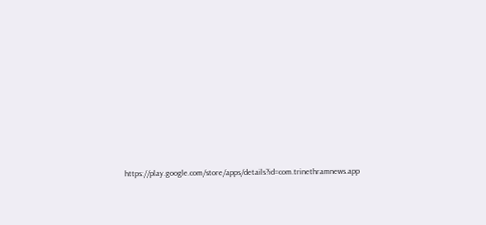https://play.google.com/store/apps/details?id=com.trinethramnews.app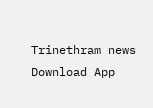Trinethram news
Download App